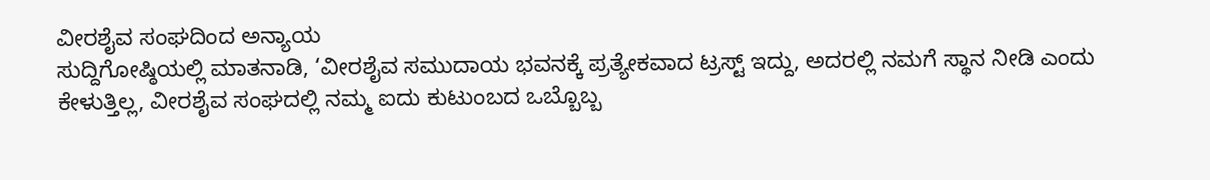ವೀರಶೈವ ಸಂಘದಿಂದ ಅನ್ಯಾಯ
ಸುದ್ದಿಗೋಷ್ಠಿಯಲ್ಲಿ ಮಾತನಾಡಿ, ‘ವೀರಶೈವ ಸಮುದಾಯ ಭವನಕ್ಕೆ ಪ್ರತ್ಯೇಕವಾದ ಟ್ರಸ್ಟ್ ಇದ್ದು, ಅದರಲ್ಲಿ ನಮಗೆ ಸ್ಥಾನ ನೀಡಿ ಎಂದು ಕೇಳುತ್ತಿಲ್ಲ, ವೀರಶೈವ ಸಂಘದಲ್ಲಿ ನಮ್ಮ ಐದು ಕುಟುಂಬದ ಒಬ್ಬೊಬ್ಬ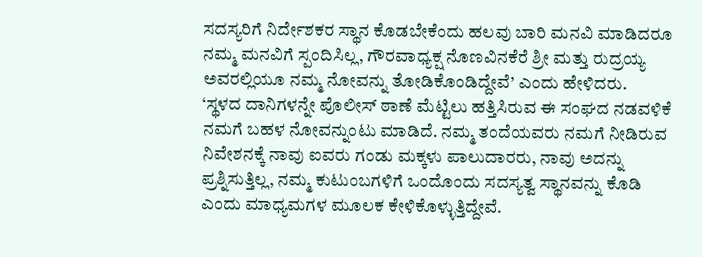ಸದಸ್ಯರಿಗೆ ನಿರ್ದೇಶಕರ ಸ್ಥಾನ ಕೊಡಬೇಕೆಂದು ಹಲವು ಬಾರಿ ಮನವಿ ಮಾಡಿದರೂ ನಮ್ಮ ಮನವಿಗೆ ಸ್ಪಂದಿಸಿಲ್ಲ, ಗೌರವಾಧ್ಯಕ್ಷ ನೊಣವಿನಕೆರೆ ಶ್ರೀ ಮತ್ತು ರುದ್ರಯ್ಯ ಅವರಲ್ಲಿಯೂ ನಮ್ಮ ನೋವನ್ನು ತೋಡಿಕೊಂಡಿದ್ದೇವೆ’ ಎಂದು ಹೇಳಿದರು.
‘ಸ್ಥಳದ ದಾನಿಗಳನ್ನೇ ಪೊಲೀಸ್ ಠಾಣೆ ಮೆಟ್ಟಿಲು ಹತ್ತಿಸಿರುವ ಈ ಸಂಘದ ನಡವಳಿಕೆ ನಮಗೆ ಬಹಳ ನೋವನ್ನುಂಟು ಮಾಡಿದೆ. ನಮ್ಮ ತಂದೆಯವರು ನಮಗೆ ನೀಡಿರುವ ನಿವೇಶನಕ್ಕೆ ನಾವು ಐವರು ಗಂಡು ಮಕ್ಕಳು ಪಾಲುದಾರರು, ನಾವು ಅದನ್ನು ಪ್ರಶ್ನಿಸುತ್ತಿಲ್ಲ, ನಮ್ಮ ಕುಟುಂಬಗಳಿಗೆ ಒಂದೊಂದು ಸದಸ್ಯತ್ವ ಸ್ಥಾನವನ್ನು ಕೊಡಿ ಎಂದು ಮಾಧ್ಯಮಗಳ ಮೂಲಕ ಕೇಳಿಕೊಳ್ಳುತ್ತಿದ್ದೇವೆ.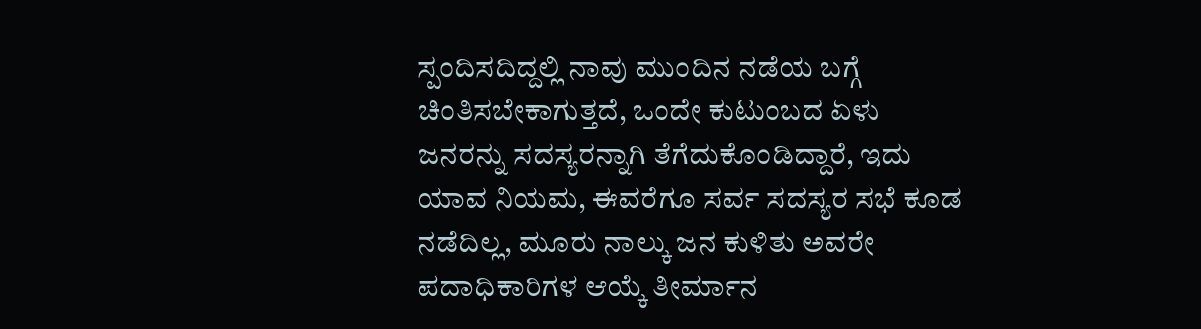ಸ್ಪಂದಿಸದಿದ್ದಲ್ಲಿ ನಾವು ಮುಂದಿನ ನಡೆಯ ಬಗ್ಗೆ ಚಿಂತಿಸಬೇಕಾಗುತ್ತದೆ, ಒಂದೇ ಕುಟುಂಬದ ಏಳು ಜನರನ್ನು ಸದಸ್ಯರನ್ನಾಗಿ ತೆಗೆದುಕೊಂಡಿದ್ದಾರೆ, ಇದು ಯಾವ ನಿಯಮ, ಈವರೆಗೂ ಸರ್ವ ಸದಸ್ಯರ ಸಭೆ ಕೂಡ ನಡೆದಿಲ್ಲ, ಮೂರು ನಾಲ್ಕು ಜನ ಕುಳಿತು ಅವರೇ ಪದಾಧಿಕಾರಿಗಳ ಆಯ್ಕೆ ತೀರ್ಮಾನ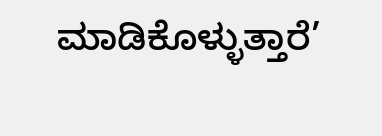ಮಾಡಿಕೊಳ್ಳುತ್ತಾರೆ’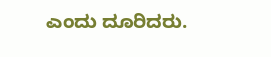ಎಂದು ದೂರಿದರು.